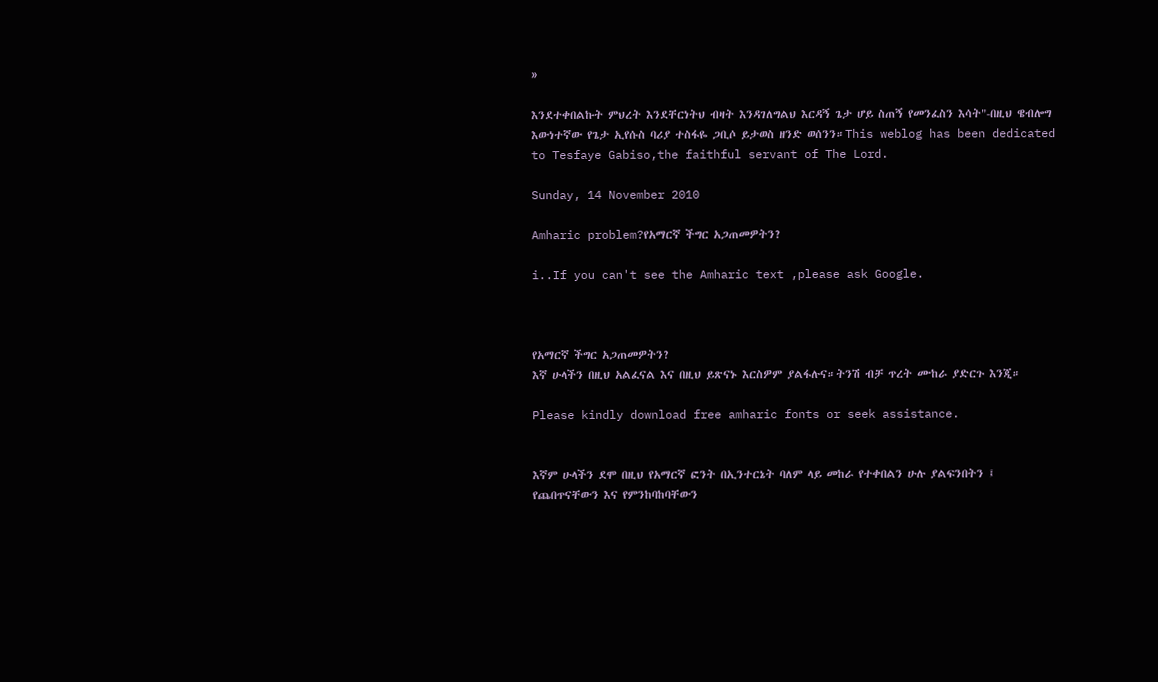»

እንደተቀበልኩት ምህረት እንደቸርነትህ ብዛት እንዳገለግልህ እርዳኝ ጌታ ሆይ ስጠኝ የመንፈስን እሳት"-በዚህ ዌብሎግ እውነተኛው የጌታ ኢየሱስ ባሪያ ተስፋዬ ጋቢሶ ይታወስ ዘንድ ወሰንን።This weblog has been dedicated to Tesfaye Gabiso,the faithful servant of The Lord.

Sunday, 14 November 2010

Amharic problem?የአማርኛ ችግር አጋጠመዎትን?

i..If you can't see the Amharic text ,please ask Google.



የአማርኛ ችግር አጋጠመዎትን?
እኛ ሁላችን በዚህ አልፈናል እና በዚህ ይጽናኑ እርስዎም ያልፋሉና።ትንሽ ብቻ ጥረት ሙከራ ያድርጉ እንጂ።

Please kindly download free amharic fonts or seek assistance.


እኛም ሁላችን ደሞ በዚህ የአማርኛ ፎንት በኢንተርኔት ባለም ላይ መከራ የተቀበልን ሁሉ ያልፍንበትን ፤ የጨበጥናቸውን እና የምንከባከባቸውን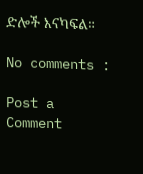ድሎች እናካፍል።

No comments :

Post a Comment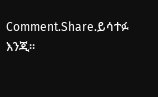Comment.Share.ይሳተፉ እንጂ።